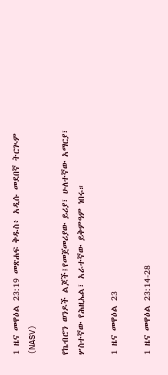1 ዜና መዋዕል 23:19 መጽሐፍ ቅዱስ፥ አዲሱ መደበኛ ትርጒም (NASV)

የኬብሮን ወንዶች ልጆች፤የመጀመሪያው ይሪያ፣ ሁለተኛው አማርያ፣ ሦስተኛው የሕዚኤል፣ አራተኛው ይቅምዓም ነበሩ።

1 ዜና መዋዕል 23

1 ዜና መዋዕል 23:14-28